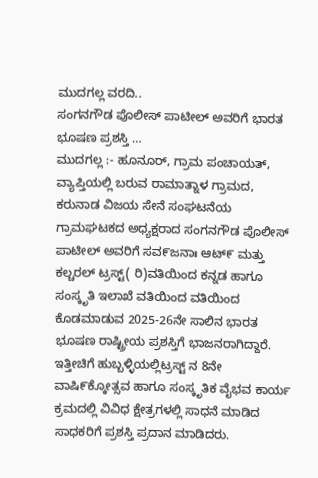ಮುದಗಲ್ಲ ವರದಿ..
ಸಂಗನಗೌಡ ಪೊಲೀಸ್ ಪಾಟೀಲ್ ಅವರಿಗೆ ಭಾರತ ಭೂಷಣ ಪ್ರಶಸ್ತಿ …
ಮುದಗಲ್ಲ :- ಹೂನೂರ್, ಗ್ರಾಮ ಪಂಚಾಯತ್, ವ್ಯಾಪ್ತಿಯಲ್ಲಿ ಬರುವ ರಾಮಾತ್ನಾಳ ಗ್ರಾಮದ, ಕರುನಾಡ ವಿಜಯ ಸೇನೆ ಸಂಘಟನೆಯ ಗ್ರಾಮಘಟಕದ ಅಧ್ಯಕ್ಷರಾದ ಸಂಗನಗೌಡ ಪೊಲೀಸ್ ಪಾಟೀಲ್ ಅವರಿಗೆ ಸವ೯ಜನಾಃ ಆಟ್೯ ಮತ್ತು ಕಲ್ಚರಲ್ ಟ್ರಸ್ಟ್( ರಿ)ವತಿಯಿಂದ ಕನ್ನಡ ಹಾಗೂ ಸಂಸ್ಕೃತಿ ಇಲಾಖೆ ವತಿಯಿಂದ ವತಿಯಿಂದ ಕೊಡಮಾಡುವ 2025-26ನೇ ಸಾಲಿನ ಭಾರತ ಭೂಷಣ ರಾಷ್ಟ್ರೀಯ ಪ್ರಶಸ್ತಿಗೆ ಭಾಜನರಾಗಿದ್ದಾರೆ.
ಇತ್ತೀಚಿಗೆ ಹುಬ್ಬಳ್ಳಿಯಲ್ಲಿಟ್ರಸ್ಟ್ ನ 8ನೇ ವಾಷಿ೯ಕ್ಕೋತ್ಸವ ಹಾಗೂ ಸಂಸ್ಕೃತಿಕ ವೈಭವ ಕಾರ್ಯ ಕ್ರಮದಲ್ಲಿ ವಿವಿಧ ಕ್ಷೇತ್ರಗಳಲ್ಲಿ ಸಾಧನೆ ಮಾಡಿದ ಸಾಧಕರಿಗೆ ಪ್ರಶಸ್ತಿ ಪ್ರದಾನ ಮಾಡಿದರು.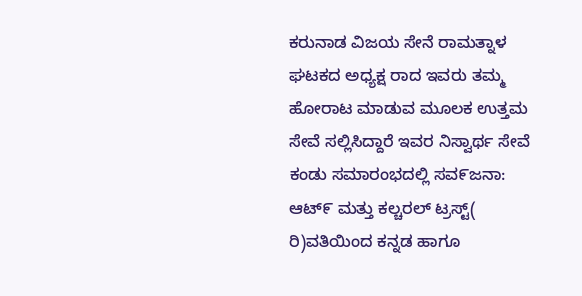ಕರುನಾಡ ವಿಜಯ ಸೇನೆ ರಾಮತ್ನಾಳ ಘಟಕದ ಅಧ್ಯಕ್ಷ ರಾದ ಇವರು ತಮ್ಮ ಹೋರಾಟ ಮಾಡುವ ಮೂಲಕ ಉತ್ತಮ ಸೇವೆ ಸಲ್ಲಿಸಿದ್ದಾರೆ ಇವರ ನಿಸ್ವಾರ್ಥ ಸೇವೆ ಕಂಡು ಸಮಾರಂಭದಲ್ಲಿ ಸವ೯ಜನಾ: ಆಟ್೯ ಮತ್ತು ಕಲ್ಚರಲ್ ಟ್ರಸ್ಟ್( ರಿ)ವತಿಯಿಂದ ಕನ್ನಡ ಹಾಗೂ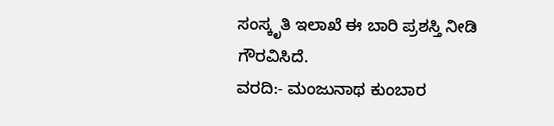ಸಂಸ್ಕೃತಿ ಇಲಾಖೆ ಈ ಬಾರಿ ಪ್ರಶಸ್ತಿ ನೀಡಿ ಗೌರವಿಸಿದೆ.
ವರದಿ:- ಮಂಜುನಾಥ ಕುಂಬಾರ